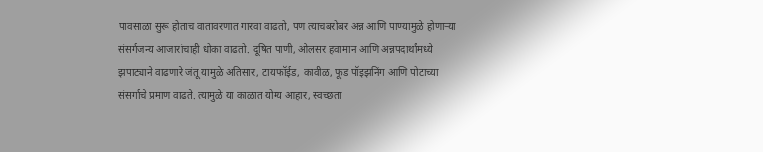पावसाळा सुरू होताच वातावरणात गारवा वाढतो, पण त्याचबरोबर अन्न आणि पाण्यामुळे होणाऱ्या संसर्गजन्य आजारांचाही धोका वाढतो. दूषित पाणी, ओलसर हवामान आणि अन्नपदार्थांमध्ये झपाट्याने वाढणारे जंतू यामुळे अतिसार, टायफॉईड, कावीळ, फूड पॉइझनिंग आणि पोटाच्या संसर्गाचे प्रमाण वाढते. त्यामुळे या काळात योग्य आहार, स्वच्छता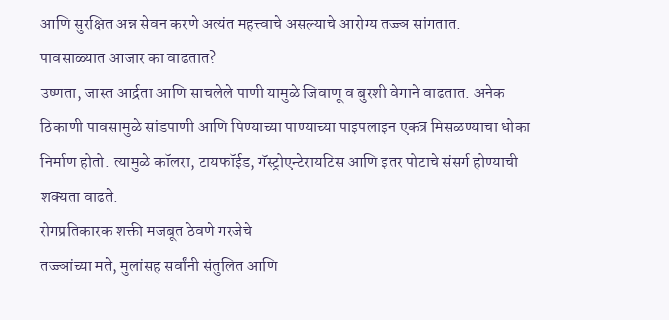आणि सुरक्षित अन्न सेवन करणे अत्यंत महत्त्वाचे असल्याचे आरोग्य तज्ज्ञ सांगतात.
पावसाळ्यात आजार का वाढतात?
उष्णता, जास्त आर्द्रता आणि साचलेले पाणी यामुळे जिवाणू व बुरशी वेगाने वाढतात. अनेक ठिकाणी पावसामुळे सांडपाणी आणि पिण्याच्या पाण्याच्या पाइपलाइन एकत्र मिसळण्याचा धोका निर्माण होतो. त्यामुळे कॉलरा, टायफॉईड, गॅस्ट्रोएन्टेरायटिस आणि इतर पोटाचे संसर्ग होण्याची शक्यता वाढते.
रोगप्रतिकारक शक्ती मजबूत ठेवणे गरजेचे
तज्ज्ञांच्या मते, मुलांसह सर्वांनी संतुलित आणि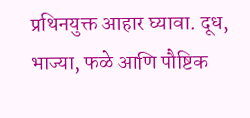प्रथिनयुक्त आहार घ्यावा. दूध, भाज्या, फळे आणि पौष्टिक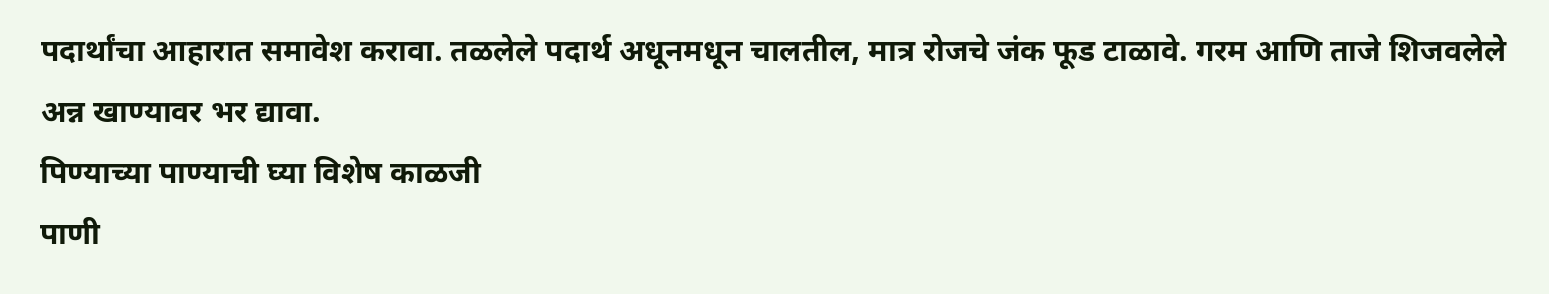पदार्थांचा आहारात समावेश करावा. तळलेले पदार्थ अधूनमधून चालतील, मात्र रोजचे जंक फूड टाळावे. गरम आणि ताजे शिजवलेले अन्न खाण्यावर भर द्यावा.
पिण्याच्या पाण्याची घ्या विशेष काळजी
पाणी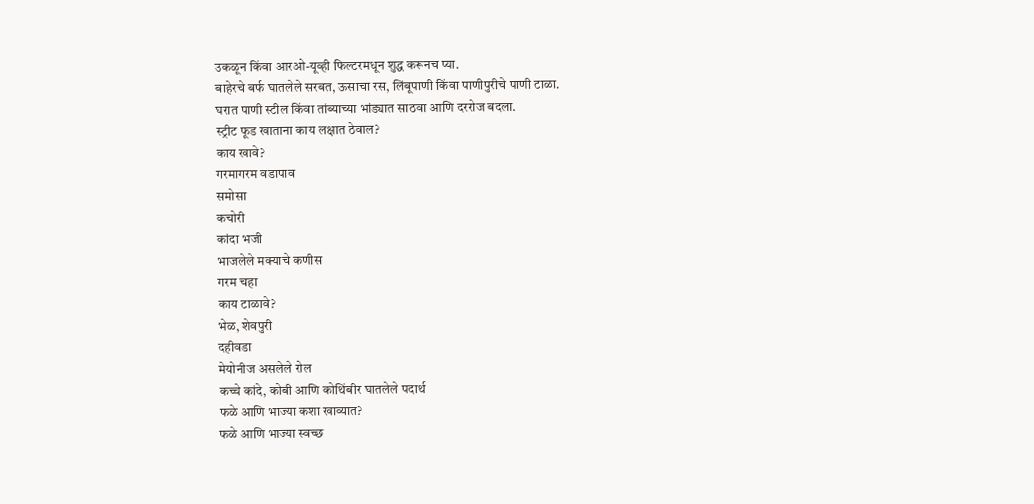उकळून किंवा आरओ-यूव्ही फिल्टरमधून शुद्ध करूनच प्या.
बाहेरचे बर्फ घातलेले सरबत, ऊसाचा रस, लिंबूपाणी किंवा पाणीपुरीचे पाणी टाळा.
घरात पाणी स्टील किंवा तांब्याच्या भांड्यात साठवा आणि दररोज बदला.
स्ट्रीट फूड खाताना काय लक्षात ठेवाल?
काय खावे?
गरमागरम वडापाव
समोसा
कचोरी
कांदा भजी
भाजलेले मक्याचे कणीस
गरम चहा
काय टाळावे?
भेळ, शेवपुरी
दहीवडा
मेयोनीज असलेले रोल
कच्चे कांदे, कोबी आणि कोथिंबीर घातलेले पदार्थ
फळे आणि भाज्या कशा खाव्यात?
फळे आणि भाज्या स्वच्छ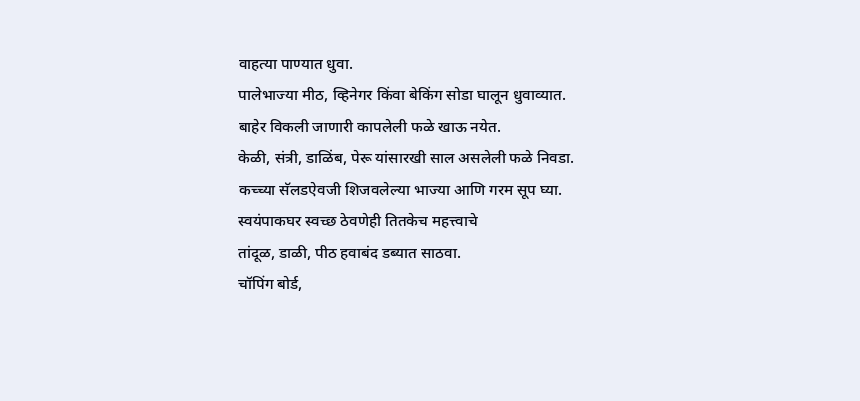वाहत्या पाण्यात धुवा.
पालेभाज्या मीठ, व्हिनेगर किंवा बेकिंग सोडा घालून धुवाव्यात.
बाहेर विकली जाणारी कापलेली फळे खाऊ नयेत.
केळी, संत्री, डाळिंब, पेरू यांसारखी साल असलेली फळे निवडा.
कच्च्या सॅलडऐवजी शिजवलेल्या भाज्या आणि गरम सूप घ्या.
स्वयंपाकघर स्वच्छ ठेवणेही तितकेच महत्त्वाचे
तांदूळ, डाळी, पीठ हवाबंद डब्यात साठवा.
चॉपिंग बोर्ड,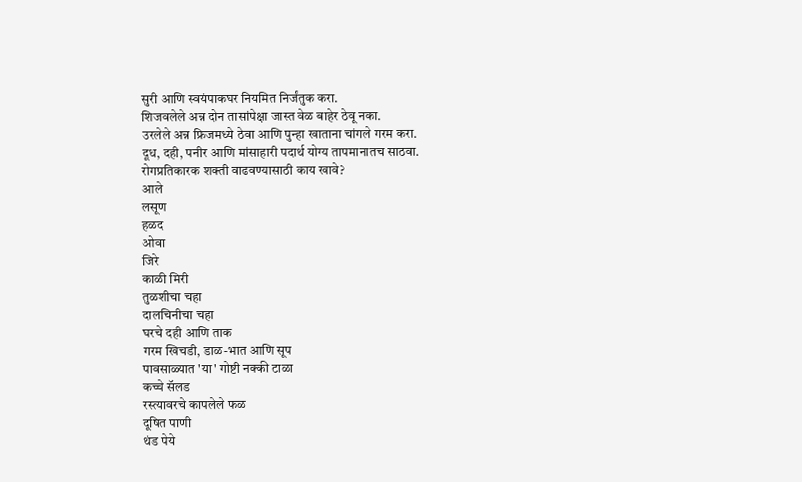सुरी आणि स्वयंपाकघर नियमित निर्जंतुक करा.
शिजवलेले अन्न दोन तासांपेक्षा जास्त वेळ बाहेर ठेवू नका.
उरलेले अन्न फ्रिजमध्ये ठेवा आणि पुन्हा खाताना चांगले गरम करा.
दूध, दही, पनीर आणि मांसाहारी पदार्थ योग्य तापमानातच साठवा.
रोगप्रतिकारक शक्ती वाढवण्यासाठी काय खावे?
आले
लसूण
हळद
ओवा
जिरे
काळी मिरी
तुळशीचा चहा
दालचिनीचा चहा
घरचे दही आणि ताक
गरम खिचडी, डाळ-भात आणि सूप
पावसाळ्यात 'या' गोष्टी नक्की टाळा
कच्चे सॅलड
रस्त्यावरचे कापलेले फळ
दूषित पाणी
थंड पेये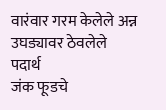वारंवार गरम केलेले अन्न
उघड्यावर ठेवलेले पदार्थ
जंक फूडचे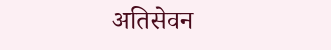अतिसेवन